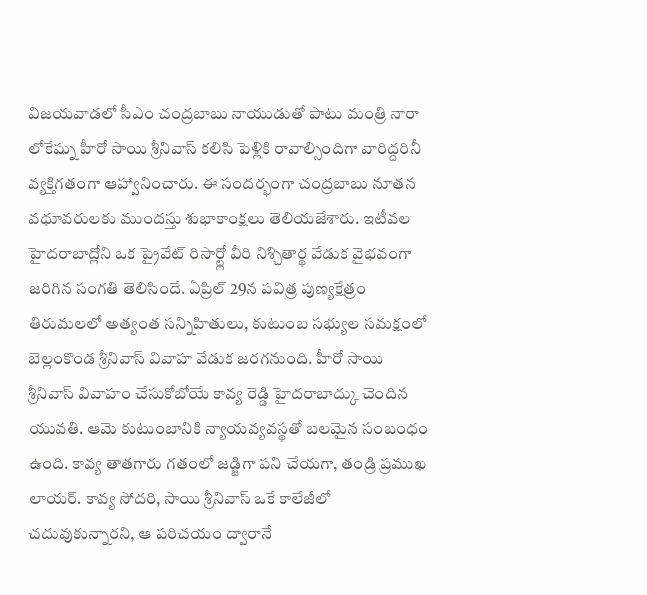విజయవాడలో సీఎం చంద్రబాబు నాయుడుతో పాటు మంత్రి నారా లోకేష్ను హీరో సాయి శ్రీనివాస్ కలిసి పెళ్లికి రావాల్సిందిగా వారిద్దరినీ వ్యక్తిగతంగా ఆహ్వానించారు. ఈ సందర్భంగా చంద్రబాబు నూతన వధూవరులకు ముందస్తు శుభాకాంక్షలు తెలియజేశారు. ఇటీవల హైదరాబాద్లోని ఒక ప్రైవేట్ రిసార్ట్లో వీరి నిశ్చితార్థ వేడుక వైభవంగా జరిగిన సంగతి తెలిసిందే. ఏప్రిల్ 29న పవిత్ర పుణ్యక్షేత్రం తిరుమలలో అత్యంత సన్నిహితులు, కుటుంబ సభ్యుల సమక్షంలో బెల్లంకొండ శ్రీనివాస్ వివాహ వేడుక జరగనుంది. హీరో సాయి శ్రీనివాస్ వివాహం చేసుకోబోయే కావ్య రెడ్డి హైదరాబాద్కు చెందిన యువతి. ఆమె కుటుంబానికి న్యాయవ్యవస్థతో బలమైన సంబంధం ఉంది. కావ్య తాతగారు గతంలో జడ్జిగా పని చేయగా, తండ్రి ప్రముఖ లాయర్. కావ్య సోదరి, సాయి శ్రీనివాస్ ఒకే కాలేజీలో చదువుకున్నారని, ఆ పరిచయం ద్వారానే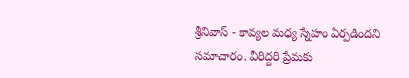శ్రీనివాస్ - కావ్యల మధ్య స్నేహం ఏర్పడిందని సమాచారం. వీరిద్దరి ప్రేమకు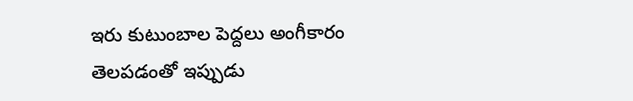ఇరు కుటుంబాల పెద్దలు అంగీకారం తెలపడంతో ఇప్పుడు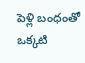పెళ్లి బంధంతో ఒక్కటి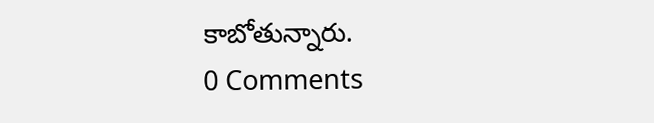కాబోతున్నారు.
0 Comments